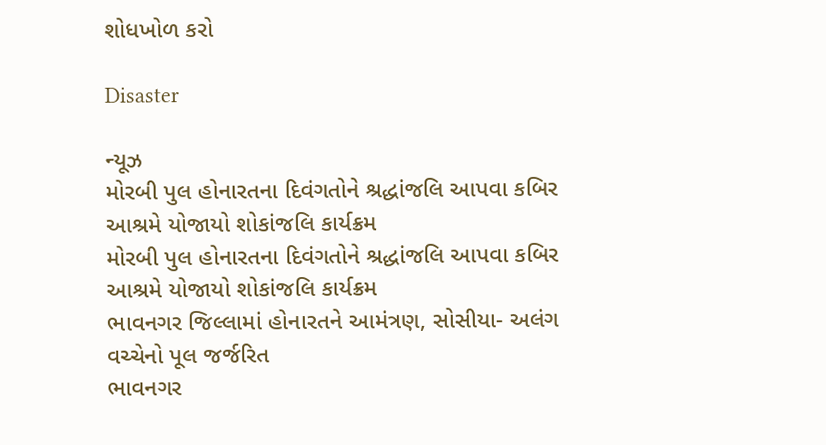શોધખોળ કરો

Disaster

ન્યૂઝ
મોરબી પુલ હોનારતના દિવંગતોને શ્રદ્ધાંજલિ આપવા કબિર આશ્રમે યોજાયો શોકાંજલિ કાર્યક્રમ
મોરબી પુલ હોનારતના દિવંગતોને શ્રદ્ધાંજલિ આપવા કબિર આશ્રમે યોજાયો શોકાંજલિ કાર્યક્રમ
ભાવનગર જિલ્લામાં હોનારતને આમંત્રણ, સોસીયા- અલંગ વચ્ચેનો પૂલ જર્જરિત
ભાવનગર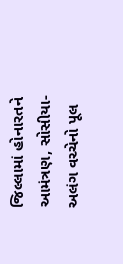જિલ્લામાં હોનારતને આમંત્રણ, સોસીયા- અલંગ વચ્ચેનો પૂલ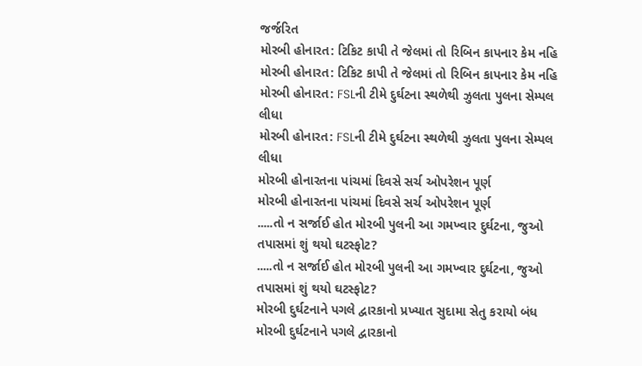જર્જરિત
મોરબી હોનારત: ટિકિટ કાપી તે જેલમાં તો રિબિન કાપનાર કેમ નહિ
મોરબી હોનારત: ટિકિટ કાપી તે જેલમાં તો રિબિન કાપનાર કેમ નહિ
મોરબી હોનારત: FSLની ટીમે દુર્ઘટના સ્થળેથી ઝુલતા પુલના સેમ્પલ લીધા
મોરબી હોનારત: FSLની ટીમે દુર્ઘટના સ્થળેથી ઝુલતા પુલના સેમ્પલ લીધા
મોરબી હોનારતના પાંચમાં દિવસે સર્ચ ઓપરેશન પૂર્ણ
મોરબી હોનારતના પાંચમાં દિવસે સર્ચ ઓપરેશન પૂર્ણ
.....તો ન સર્જાઈ હોત મોરબી પુલની આ ગમખ્વાર દુર્ઘટના, જુઓ તપાસમાં શું થયો ઘટસ્ફોટ?
.....તો ન સર્જાઈ હોત મોરબી પુલની આ ગમખ્વાર દુર્ઘટના, જુઓ તપાસમાં શું થયો ઘટસ્ફોટ?
મોરબી દુર્ઘટનાને પગલે દ્વારકાનો પ્રખ્યાત સુદામા સેતુ કરાયો બંધ
મોરબી દુર્ઘટનાને પગલે દ્વારકાનો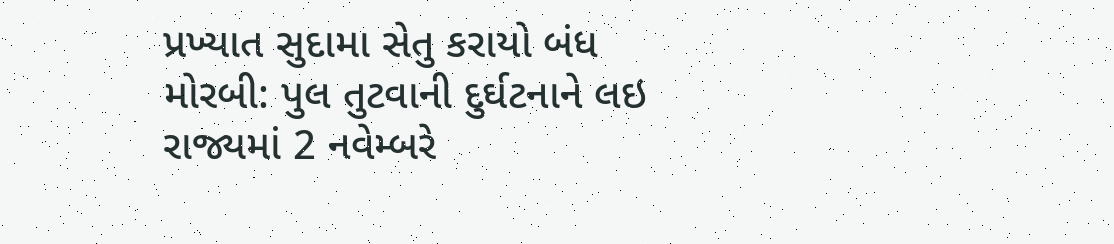પ્રખ્યાત સુદામા સેતુ કરાયો બંધ
મોરબી: પુલ તુટવાની દુર્ઘટનાને લઇ રાજ્યમાં 2 નવેમ્બરે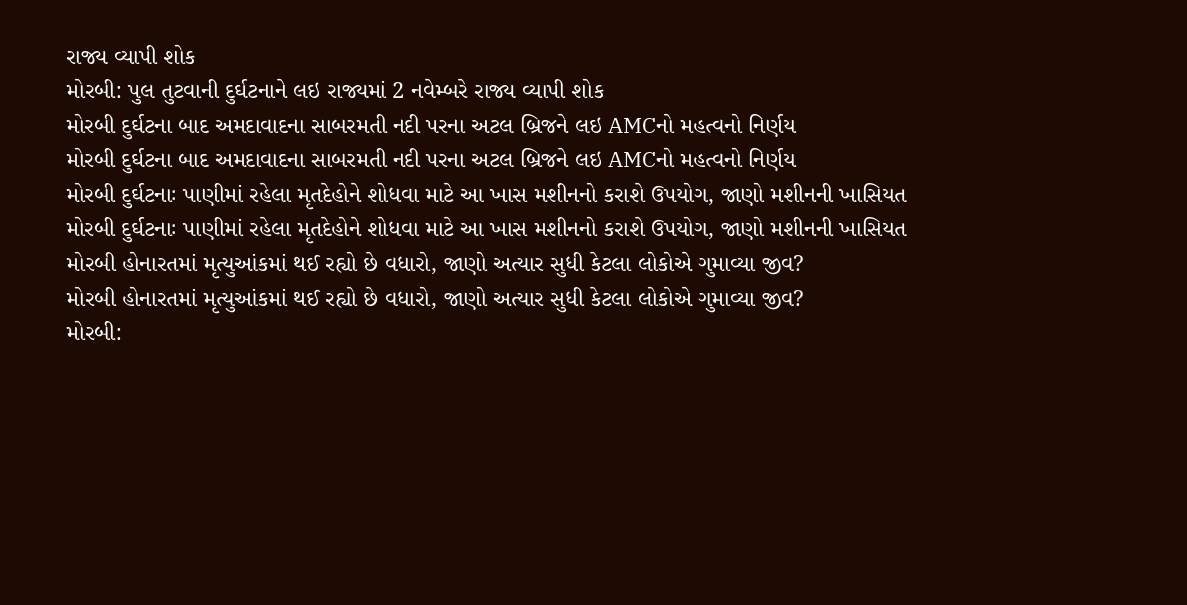રાજ્ય વ્યાપી શોક
મોરબી: પુલ તુટવાની દુર્ઘટનાને લઇ રાજ્યમાં 2 નવેમ્બરે રાજ્ય વ્યાપી શોક
મોરબી દુર્ઘટના બાદ અમદાવાદના સાબરમતી નદી પરના અટલ બ્રિજને લઇ AMCનો મહત્વનો નિર્ણય
મોરબી દુર્ઘટના બાદ અમદાવાદના સાબરમતી નદી પરના અટલ બ્રિજને લઇ AMCનો મહત્વનો નિર્ણય
મોરબી દુર્ઘટનાઃ પાણીમાં રહેલા મૃતદેહોને શોધવા માટે આ ખાસ મશીનનો કરાશે ઉપયોગ, જાણો મશીનની ખાસિયત
મોરબી દુર્ઘટનાઃ પાણીમાં રહેલા મૃતદેહોને શોધવા માટે આ ખાસ મશીનનો કરાશે ઉપયોગ, જાણો મશીનની ખાસિયત
મોરબી હોનારતમાં મૃત્યુઆંકમાં થઈ રહ્યો છે વધારો, જાણો અત્યાર સુધી કેટલા લોકોએ ગુમાવ્યા જીવ?
મોરબી હોનારતમાં મૃત્યુઆંકમાં થઈ રહ્યો છે વધારો, જાણો અત્યાર સુધી કેટલા લોકોએ ગુમાવ્યા જીવ?
મોરબી: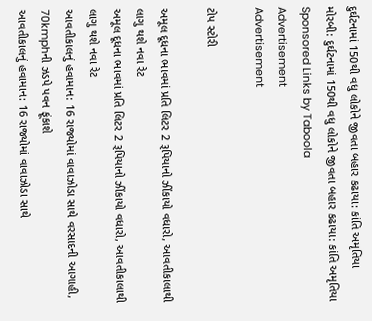દુર્ઘટનામાં 150થી વધુ લોકોને જીવતા બહાર કઢાયા: કાંતિ અમૃતિયા
મોરબી: દુર્ઘટનામાં 150થી વધુ લોકોને જીવતા બહાર કઢાયા: કાંતિ અમૃતિયા
Sponsored Links by Taboola
Advertisement
Advertisement

ટોપ સ્ટોરી

અમૂલ દૂધના ભાવમાં પ્રતિ લિટર 2 રૂપિયાનો ઝીંકાયો વધારો, આવતીકાલાથી લાગુ થશે નવા રેટ
અમૂલ દૂધના ભાવમાં પ્રતિ લિટર 2 રૂપિયાનો ઝીંકાયો વધારો, આવતીકાલાથી લાગુ થશે નવા રેટ
આવતીકાલનું હવામાન: 16 રાજ્યોમાં વાવાઝોડા સાથે વરસાદની આગાહી, 70kmphની ઝડપે પવન ફૂંકાશે
આવતીકાલનું હવામાન: 16 રાજ્યોમાં વાવાઝોડા સાથે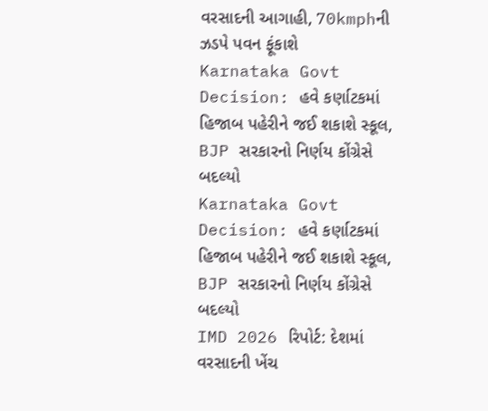વરસાદની આગાહી, 70kmphની ઝડપે પવન ફૂંકાશે
Karnataka Govt Decision: હવે કર્ણાટકમાં હિજાબ પહેરીને જઈ શકાશે સ્કૂલ, BJP સરકારનો નિર્ણય કોંગ્રેસે બદલ્યો
Karnataka Govt Decision: હવે કર્ણાટકમાં હિજાબ પહેરીને જઈ શકાશે સ્કૂલ, BJP સરકારનો નિર્ણય કોંગ્રેસે બદલ્યો
IMD 2026 રિપોર્ટ: દેશમાં વરસાદની ખેંચ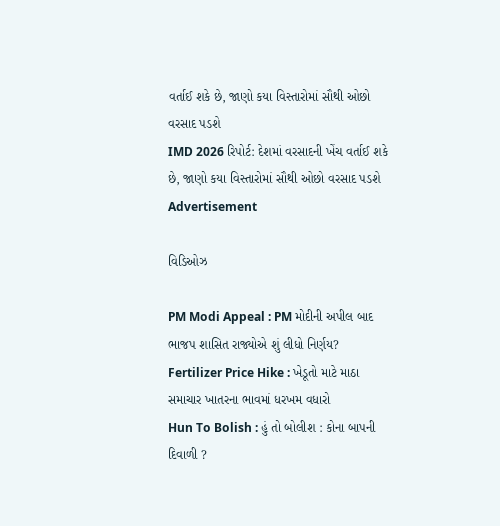વર્તાઈ શકે છે, જાણો કયા વિસ્તારોમાં સૌથી ઓછો વરસાદ પડશે
IMD 2026 રિપોર્ટ: દેશમાં વરસાદની ખેંચ વર્તાઈ શકે છે, જાણો કયા વિસ્તારોમાં સૌથી ઓછો વરસાદ પડશે
Advertisement

વિડિઓઝ

PM Modi Appeal : PM મોદીની અપીલ બાદ ભાજપ શાસિત રાજ્યોએ શું લીધો નિર્ણય?
Fertilizer Price Hike : ખેડૂતો માટે માઠા સમાચાર ખાતરના ભાવમાં ધરખમ વધારો
Hun To Bolish : હું તો બોલીશ : કોના બાપની દિવાળી ?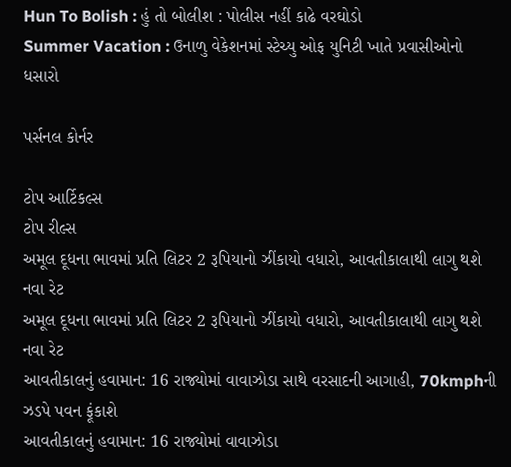Hun To Bolish : હું તો બોલીશ : પોલીસ નહીં કાઢે વરઘોડો
Summer Vacation : ઉનાળુ વેકેશનમાં સ્ટેચ્યુ ઓફ યુનિટી ખાતે પ્રવાસીઓનો ધસારો

પર્સનલ કોર્નર

ટોપ આર્ટિકલ્સ
ટોપ રીલ્સ
અમૂલ દૂધના ભાવમાં પ્રતિ લિટર 2 રૂપિયાનો ઝીંકાયો વધારો, આવતીકાલાથી લાગુ થશે નવા રેટ
અમૂલ દૂધના ભાવમાં પ્રતિ લિટર 2 રૂપિયાનો ઝીંકાયો વધારો, આવતીકાલાથી લાગુ થશે નવા રેટ
આવતીકાલનું હવામાન: 16 રાજ્યોમાં વાવાઝોડા સાથે વરસાદની આગાહી, 70kmphની ઝડપે પવન ફૂંકાશે
આવતીકાલનું હવામાન: 16 રાજ્યોમાં વાવાઝોડા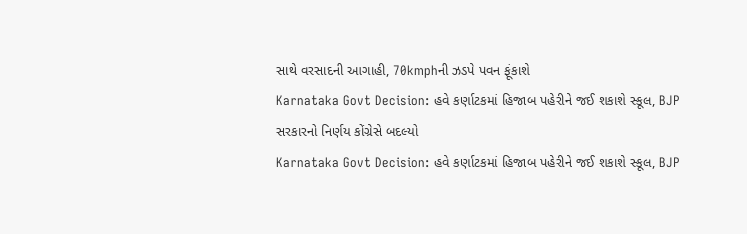સાથે વરસાદની આગાહી, 70kmphની ઝડપે પવન ફૂંકાશે
Karnataka Govt Decision: હવે કર્ણાટકમાં હિજાબ પહેરીને જઈ શકાશે સ્કૂલ, BJP સરકારનો નિર્ણય કોંગ્રેસે બદલ્યો
Karnataka Govt Decision: હવે કર્ણાટકમાં હિજાબ પહેરીને જઈ શકાશે સ્કૂલ, BJP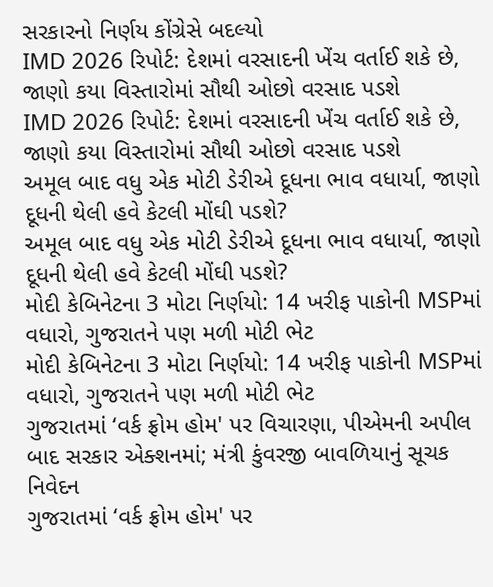સરકારનો નિર્ણય કોંગ્રેસે બદલ્યો
IMD 2026 રિપોર્ટ: દેશમાં વરસાદની ખેંચ વર્તાઈ શકે છે, જાણો કયા વિસ્તારોમાં સૌથી ઓછો વરસાદ પડશે
IMD 2026 રિપોર્ટ: દેશમાં વરસાદની ખેંચ વર્તાઈ શકે છે, જાણો કયા વિસ્તારોમાં સૌથી ઓછો વરસાદ પડશે
અમૂલ બાદ વધુ એક મોટી ડેરીએ દૂધના ભાવ વધાર્યા, જાણો દૂધની થેલી હવે કેટલી મોંઘી પડશે?
અમૂલ બાદ વધુ એક મોટી ડેરીએ દૂધના ભાવ વધાર્યા, જાણો દૂધની થેલી હવે કેટલી મોંઘી પડશે?
મોદી કેબિનેટના 3 મોટા નિર્ણયો: 14 ખરીફ પાકોની MSPમાં વધારો, ગુજરાતને પણ મળી મોટી ભેટ
મોદી કેબિનેટના 3 મોટા નિર્ણયો: 14 ખરીફ પાકોની MSPમાં વધારો, ગુજરાતને પણ મળી મોટી ભેટ
ગુજરાતમાં ‘વર્ક ફ્રોમ હોમ' પર વિચારણા, પીએમની અપીલ બાદ સરકાર એક્શનમાં; મંત્રી કુંવરજી બાવળિયાનું સૂચક નિવેદન
ગુજરાતમાં ‘વર્ક ફ્રોમ હોમ' પર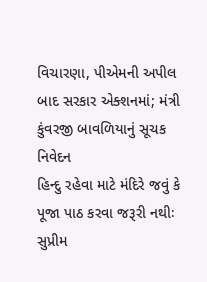વિચારણા, પીએમની અપીલ બાદ સરકાર એક્શનમાં; મંત્રી કુંવરજી બાવળિયાનું સૂચક નિવેદન
હિન્દુ રહેવા માટે મંદિરે જવું કે પૂજા પાઠ કરવા જરૂરી નથીઃ સુપ્રીમ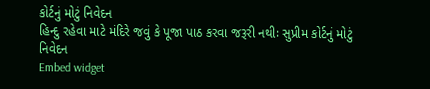કોર્ટનું મોટું નિવેદન
હિન્દુ રહેવા માટે મંદિરે જવું કે પૂજા પાઠ કરવા જરૂરી નથીઃ સુપ્રીમ કોર્ટનું મોટું નિવેદન
Embed widget